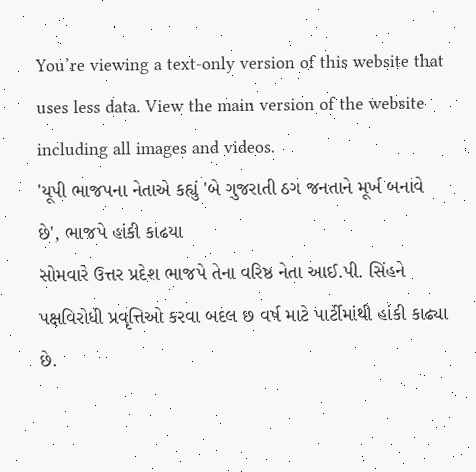You’re viewing a text-only version of this website that uses less data. View the main version of the website including all images and videos.
'યૂપી ભાજપના નેતાએ કહ્યું 'બે ગુજરાતી ઠગ જનતાને મૂર્ખ બનાવે છે', ભાજપે હાંકી કાઢયા
સોમવારે ઉત્તર પ્રદેશ ભાજપે તેના વરિષ્ઠ નેતા આઈ.પી. સિંહને પક્ષવિરોધી પ્રવૃત્તિઓ કરવા બદલ છ વર્ષ માટે પાર્ટીમાંથી હાંકી કાઢ્યા છે.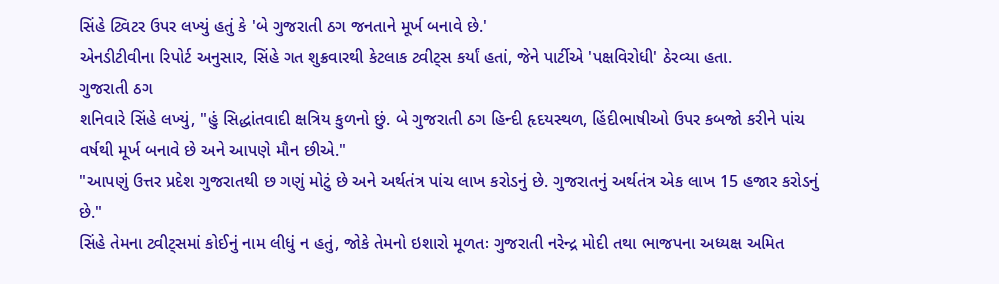સિંહે ટ્વિટર ઉપર લખ્યું હતું કે 'બે ગુજરાતી ઠગ જનતાને મૂર્ખ બનાવે છે.'
એનડીટીવીના રિપોર્ટ અનુસાર, સિંહે ગત શુક્રવારથી કેટલાક ટ્વીટ્સ કર્યાં હતાં, જેને પાર્ટીએ 'પક્ષવિરોધી' ઠેરવ્યા હતા.
ગુજરાતી ઠગ
શનિવારે સિંહે લખ્યું, "હું સિદ્ધાંતવાદી ક્ષત્રિય કુળનો છું. બે ગુજરાતી ઠગ હિન્દી હૃદયસ્થળ, હિંદીભાષીઓ ઉપર કબજો કરીને પાંચ વર્ષથી મૂર્ખ બનાવે છે અને આપણે મૌન છીએ."
"આપણું ઉત્તર પ્રદેશ ગુજરાતથી છ ગણું મોટું છે અને અર્થતંત્ર પાંચ લાખ કરોડનું છે. ગુજરાતનું અર્થતંત્ર એક લાખ 15 હજાર કરોડનું છે."
સિંહે તેમના ટ્વીટ્સમાં કોઈનું નામ લીધું ન હતું, જોકે તેમનો ઇશારો મૂળતઃ ગુજરાતી નરેન્દ્ર મોદી તથા ભાજપના અધ્યક્ષ અમિત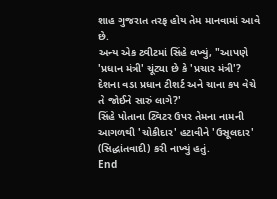શાહ ગુજરાત તરફ હોય તેમ માનવામાં આવે છે.
અન્ય એક ટ્વીટમાં સિંહે લખ્યું, "આપણે 'પ્રધાન મંત્રી' ચૂંટ્યા છે કે 'પ્રચાર મંત્રી'? દેશના વડા પ્રધાન ટીશર્ટ અને ચાના કપ વેચે તે જોઈને સારું લાગે?'
સિંહે પોતાના ટ્વિટર ઉપર તેમના નામની આગળથી 'ચોકીદાર' હટાવીને 'ઉસૂલદાર' (સિદ્ધાંતવાદી) કરી નાખ્યું હતું.
End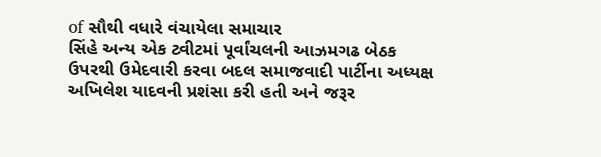of સૌથી વધારે વંચાયેલા સમાચાર
સિંહે અન્ય એક ટ્વીટમાં પૂર્વાંચલની આઝમગઢ બેઠક ઉપરથી ઉમેદવારી કરવા બદલ સમાજવાદી પાર્ટીના અધ્યક્ષ અખિલેશ યાદવની પ્રશંસા કરી હતી અને જરૂર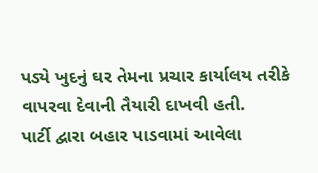પડ્યે ખુદનું ઘર તેમના પ્રચાર કાર્યાલય તરીકે વાપરવા દેવાની તૈયારી દાખવી હતી.
પાર્ટી દ્વારા બહાર પાડવામાં આવેલા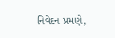નિવેદન પ્રમણે,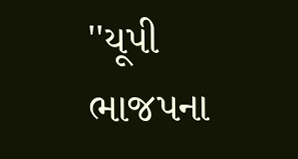''યૂપી ભાજપના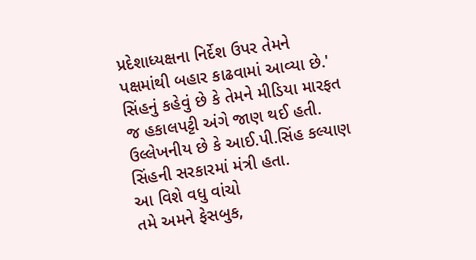પ્રદેશાધ્યક્ષના નિર્દેશ ઉપર તેમને પક્ષમાંથી બહાર કાઢવામાં આવ્યા છે.'
સિંહનું કહેવું છે કે તેમને મીડિયા મારફત જ હકાલપટ્ટી અંગે જાણ થઈ હતી.
ઉલ્લેખનીય છે કે આઈ.પી.સિંહ કલ્યાણ સિંહની સરકારમાં મંત્રી હતા.
આ વિશે વધુ વાંચો
તમે અમને ફેસબુક,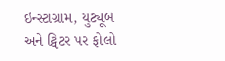ઇન્સ્ટાગ્રામ, યુટ્યૂબ અને ટ્વિટર પર ફોલો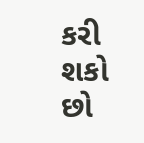કરી શકો છો